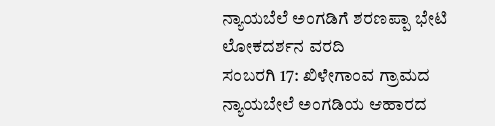ನ್ಯಾಯಬೆಲೆ ಅಂಗಡಿಗೆ ಶರಣಪ್ಪಾ ಭೇಟಿ
ಲೋಕದರ್ಶನ ವರದಿ
ಸಂಬರಗಿ 17: ಖಿಳೇಗಾಂವ ಗ್ರಾಮದ ನ್ಯಾಯಬೇಲೆ ಅಂಗಡಿಯ ಆಹಾರದ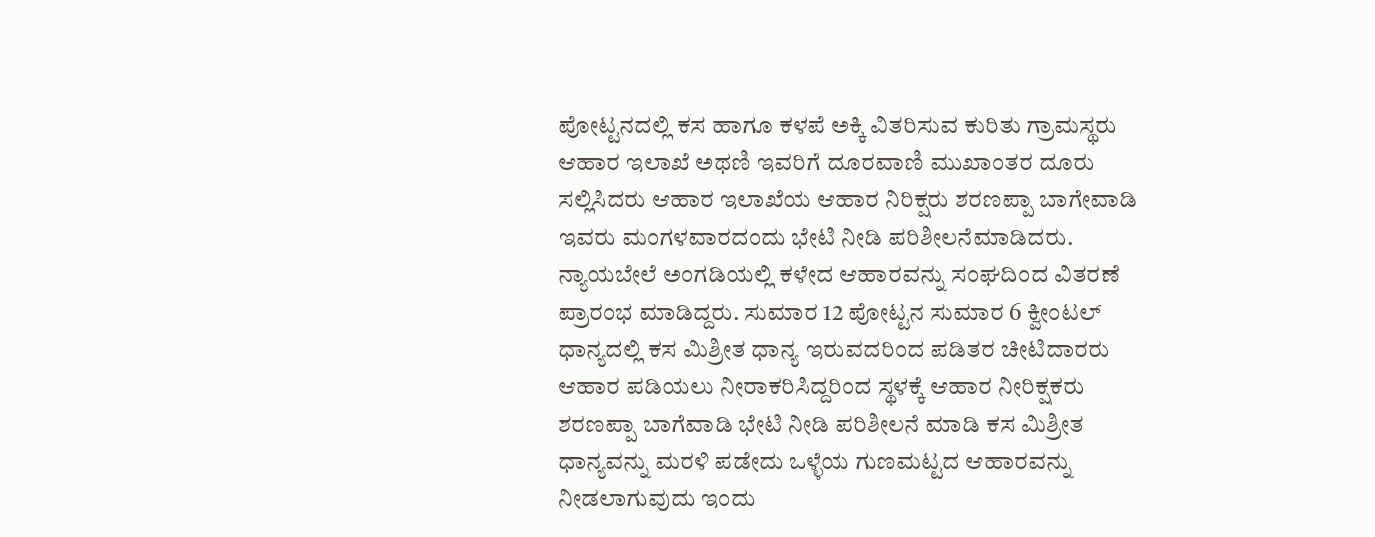ಪೋಟ್ಟನದಲ್ಲಿ ಕಸ ಹಾಗೂ ಕಳಪೆ ಅಕ್ಕಿ ವಿತರಿಸುವ ಕುರಿತು ಗ್ರಾಮಸ್ಥರು ಆಹಾರ ಇಲಾಖೆ ಅಥಣಿ ಇವರಿಗೆ ದೂರವಾಣಿ ಮುಖಾಂತರ ದೂರು ಸಲ್ಲಿಸಿದರು ಆಹಾರ ಇಲಾಖೆಯ ಆಹಾರ ನಿರಿಕ್ಷರು ಶರಣಪ್ಪಾ ಬಾಗೇವಾಡಿ ಇವರು ಮಂಗಳವಾರದಂದು ಭೇಟಿ ನೀಡಿ ಪರಿಶೀಲನೆಮಾಡಿದರು.
ನ್ಯಾಯಬೇಲೆ ಅಂಗಡಿಯಲ್ಲಿ ಕಳೇದ ಆಹಾರವನ್ನು ಸಂಘದಿಂದ ವಿತರಣೆ ಪ್ರಾರಂಭ ಮಾಡಿದ್ದರು. ಸುಮಾರ 12 ಪೋಟ್ಟನ ಸುಮಾರ 6 ಕ್ವೀಂಟಲ್ ಧಾನ್ಯದಲ್ಲಿ ಕಸ ಮಿಶ್ರೀತ ಧಾನ್ಯ ಇರುವದರಿಂದ ಪಡಿತರ ಚೀಟಿದಾರರು ಆಹಾರ ಪಡಿಯಲು ನೀರಾಕರಿಸಿದ್ದರಿಂದ ಸ್ಥಳಕ್ಕೆ ಆಹಾರ ನೀರಿಕ್ಷಕರು ಶರಣಪ್ಪಾ ಬಾಗೆವಾಡಿ ಭೇಟಿ ನೀಡಿ ಪರಿಶೀಲನೆ ಮಾಡಿ ಕಸ ಮಿಶ್ರೀತ ಧಾನ್ಯವನ್ನು ಮರಳಿ ಪಡೇದು ಒಳ್ಳೆಯ ಗುಣಮಟ್ಟದ ಆಹಾರವನ್ನು ನೀಡಲಾಗುವುದು ಇಂದು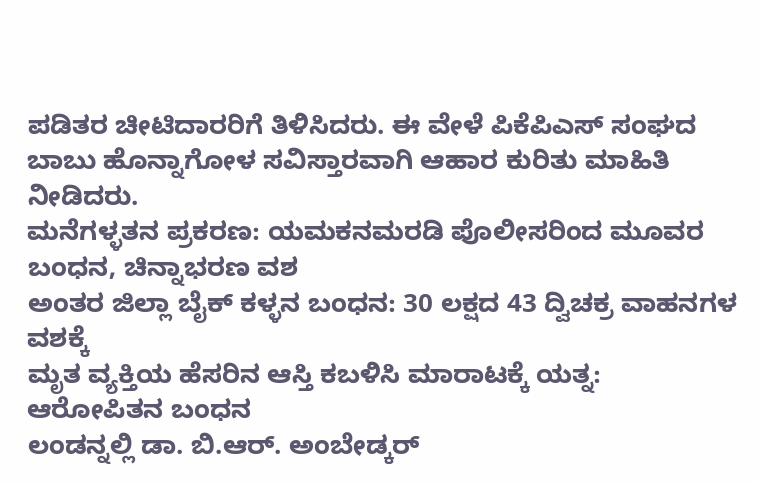ಪಡಿತರ ಚೀಟಿದಾರರಿಗೆ ತಿಳಿಸಿದರು. ಈ ವೇಳೆ ಪಿಕೆಪಿಎಸ್ ಸಂಘದ ಬಾಬು ಹೊನ್ನಾಗೋಳ ಸವಿಸ್ತಾರವಾಗಿ ಆಹಾರ ಕುರಿತು ಮಾಹಿತಿ ನೀಡಿದರು.
ಮನೆಗಳ್ಳತನ ಪ್ರಕರಣ: ಯಮಕನಮರಡಿ ಪೊಲೀಸರಿಂದ ಮೂವರ ಬಂಧನ, ಚಿನ್ನಾಭರಣ ವಶ
ಅಂತರ ಜಿಲ್ಲಾ ಬೈಕ್ ಕಳ್ಳನ ಬಂಧನ: 30 ಲಕ್ಷದ 43 ದ್ವಿಚಕ್ರ ವಾಹನಗಳ ವಶಕ್ಕೆ
ಮೃತ ವ್ಯಕ್ತಿಯ ಹೆಸರಿನ ಆಸ್ತಿ ಕಬಳಿಸಿ ಮಾರಾಟಕ್ಕೆ ಯತ್ನ: ಆರೋಪಿತನ ಬಂಧನ
ಲಂಡನ್ನಲ್ಲಿ ಡಾ. ಬಿ.ಆರ್. ಅಂಬೇಡ್ಕರ್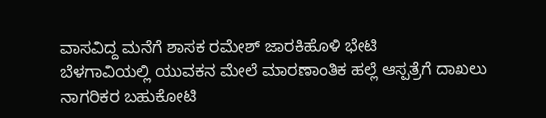ವಾಸವಿದ್ದ ಮನೆಗೆ ಶಾಸಕ ರಮೇಶ್ ಜಾರಕಿಹೊಳಿ ಭೇಟಿ
ಬೆಳಗಾವಿಯಲ್ಲಿ ಯುವಕನ ಮೇಲೆ ಮಾರಣಾಂತಿಕ ಹಲ್ಲೆ ಆಸ್ಪತ್ರೆಗೆ ದಾಖಲು
ನಾಗರಿಕರ ಬಹುಕೋಟಿ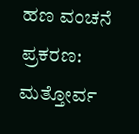ಹಣ ವಂಚನೆ ಪ್ರಕರಣ: ಮತ್ತೋರ್ವ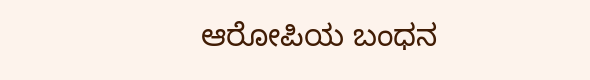ಆರೋಪಿಯ ಬಂಧನ